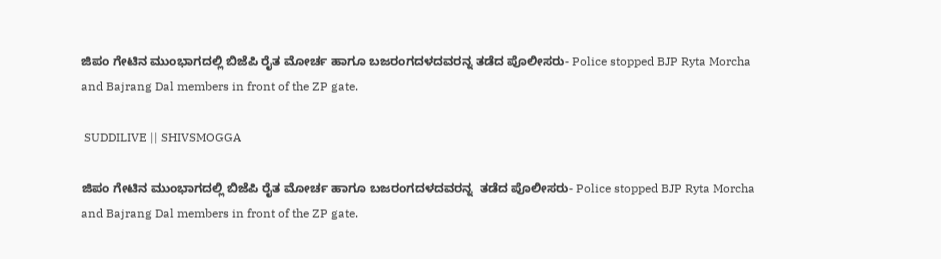ಜಿಪಂ ಗೇಟಿನ ಮುಂಭಾಗದಲ್ಲಿ ಬಿಜೆಪಿ ರೈತ ಮೋರ್ಚ ಹಾಗೂ ಬಜರಂಗದಳದವರನ್ನ ತಡೆದ ಪೊಲೀಸರು- Police stopped BJP Ryta Morcha and Bajrang Dal members in front of the ZP gate.

 SUDDILIVE || SHIVSMOGGA

ಜಿಪಂ ಗೇಟಿನ ಮುಂಭಾಗದಲ್ಲಿ ಬಿಜೆಪಿ ರೈತ ಮೋರ್ಚ ಹಾಗೂ ಬಜರಂಗದಳದವರನ್ನ  ತಡೆದ ಪೊಲೀಸರು- Police stopped BJP Ryta Morcha and Bajrang Dal members in front of the ZP gate.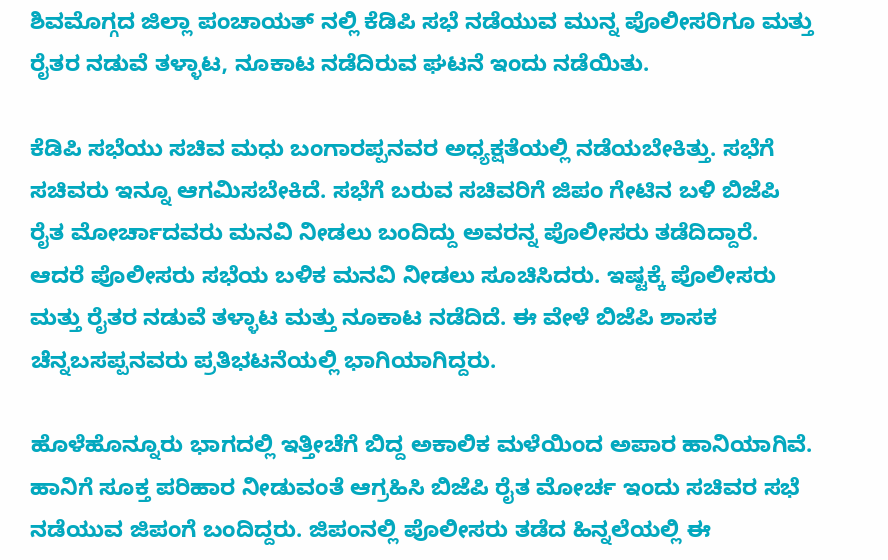ಶಿವಮೊಗ್ಗದ ಜಿಲ್ಲಾ ಪಂಚಾಯತ್ ನಲ್ಲಿ ಕೆಡಿಪಿ ಸಭೆ ನಡೆಯುವ ಮುನ್ನ ಪೊಲೀಸರಿಗೂ ಮತ್ತು ರೈತರ ನಡುವೆ ತಳ್ಳಾಟ, ನೂಕಾಟ ನಡೆದಿರುವ ಘಟನೆ ಇಂದು ನಡೆಯಿತು.

ಕೆಡಿಪಿ ಸಭೆಯು ಸಚಿವ ಮಧು ಬಂಗಾರಪ್ಪನವರ ಅಧ್ಯಕ್ಷತೆಯಲ್ಲಿ ನಡೆಯಬೇಕಿತ್ತು. ಸಭೆಗೆ ಸಚಿವರು ಇನ್ನೂ ಆಗಮಿಸಬೇಕಿದೆ. ಸಭೆಗೆ ಬರುವ ಸಚಿವರಿಗೆ ಜಿಪಂ ಗೇಟಿನ ಬಳಿ ಬಿಜೆಪಿ ರೈತ ಮೋರ್ಚಾದವರು ಮನವಿ ನೀಡಲು ಬಂದಿದ್ದು ಅವರನ್ನ ಪೊಲೀಸರು ತಡೆದಿದ್ದಾರೆ.  ಆದರೆ ಪೊಲೀಸರು ಸಭೆಯ ಬಳಿಕ ಮನವಿ ನೀಡಲು ಸೂಚಿಸಿದರು. ಇಷ್ಟಕ್ಕೆ ಪೊಲೀಸರು ಮತ್ತು ರೈತರ ನಡುವೆ ತಳ್ಳಾಟ ಮತ್ತು ನೂಕಾಟ ನಡೆದಿದೆ. ಈ ವೇಳೆ ಬಿಜೆಪಿ ಶಾಸಕ ಚೆನ್ನಬಸಪ್ಪನವರು ಪ್ರತಿಭಟನೆಯಲ್ಲಿ ಭಾಗಿಯಾಗಿದ್ದರು.

ಹೊಳೆಹೊನ್ನೂರು ಭಾಗದಲ್ಲಿ ಇತ್ತೀಚೆಗೆ ಬಿದ್ದ ಅಕಾಲಿಕ ಮಳೆಯಿಂದ ಅಪಾರ ಹಾನಿಯಾಗಿವೆ. ಹಾನಿಗೆ ಸೂಕ್ತ ಪರಿಹಾರ ನೀಡುವಂತೆ ಆಗ್ರಹಿಸಿ ಬಿಜೆಪಿ ರೈತ ಮೋರ್ಚ ಇಂದು ಸಚಿವರ ಸಭೆ ನಡೆಯುವ ಜಿಪಂಗೆ ಬಂದಿದ್ದರು. ಜಿಪಂನಲ್ಲಿ ಪೊಲೀಸರು ತಡೆದ ಹಿನ್ನಲೆಯಲ್ಲಿ ಈ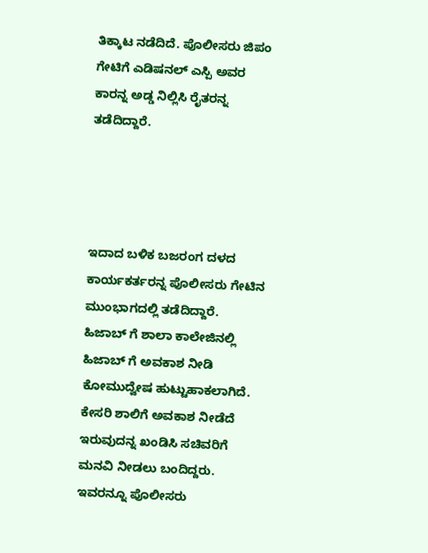ತಿಕ್ಕಾಟ ನಡೆದಿದೆ. ಪೊಲೀಸರು ಜಿಪಂ ಗೇಟಿಗೆ ಎಡಿಷನಲ್ ಎಸ್ಪಿ ಅವರ ಕಾರನ್ನ ಅಡ್ಡ ನಿಲ್ಲಿಸಿ ರೈತರನ್ನ ತಡೆದಿದ್ದಾರೆ.




ಇದಾದ ಬಳಿಕ ಬಜರಂಗ ದಳದ ಕಾರ್ಯಕರ್ತರನ್ನ ಪೊಲೀಸರು ಗೇಟಿನ ಮುಂಭಾಗದಲ್ಲಿ ತಡೆದಿದ್ದಾರೆ. ಹಿಜಾಬ್ ಗೆ ಶಾಲಾ ಕಾಲೇಜಿನಲ್ಲಿ ಹಿಜಾಬ್ ಗೆ ಅವಕಾಶ ನೀಡಿ ಕೋಮುದ್ವೇಷ ಹುಟ್ಟುಹಾಕಲಾಗಿದೆ.  ಕೇಸರಿ ಶಾಲಿಗೆ ಅವಕಾಶ ನೀಡೆದೆ ಇರುವುದನ್ನ ಖಂಡಿಸಿ ಸಚಿವರಿಗೆ ಮನವಿ ನೀಡಲು ಬಂದಿದ್ದರು. ಇವರನ್ನೂ ಪೊಲೀಸರು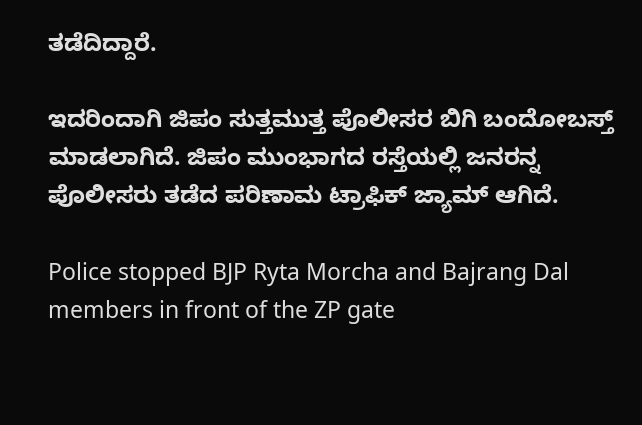ತಡೆದಿದ್ದಾರೆ.

ಇದರಿಂದಾಗಿ ಜಿಪಂ ಸುತ್ತಮುತ್ತ ಪೊಲೀಸರ ಬಿಗಿ ಬಂದೋಬಸ್ತ್ ಮಾಡಲಾಗಿದೆ. ಜಿಪಂ ಮುಂಭಾಗದ ರಸ್ತೆಯಲ್ಲಿ ಜನರನ್ನ ಪೊಲೀಸರು ತಡೆದ ಪರಿಣಾಮ ಟ್ರಾಫಿಕ್ ಜ್ಯಾಮ್ ಆಗಿದೆ.

Police stopped BJP Ryta Morcha and Bajrang Dal members in front of the ZP gate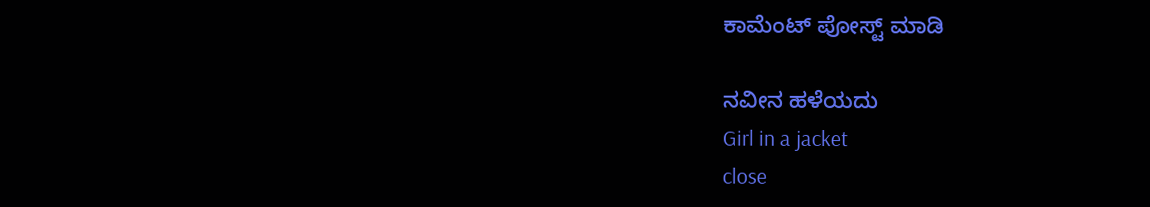ಕಾಮೆಂಟ್‌‌ ಪೋಸ್ಟ್‌ ಮಾಡಿ

ನವೀನ ಹಳೆಯದು
Girl in a jacket
close